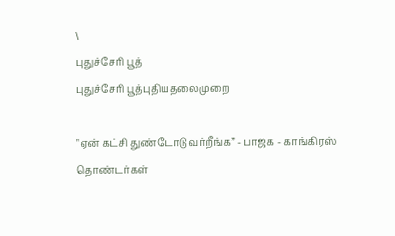\
புதுச்சேரி பூத்
புதுச்சேரி பூத்புதியதலைமுறை

"ஏன் கட்சி துண்டோடு வர்றீங்க” - பாஜக - காங்கிரஸ் தொண்டர்கள்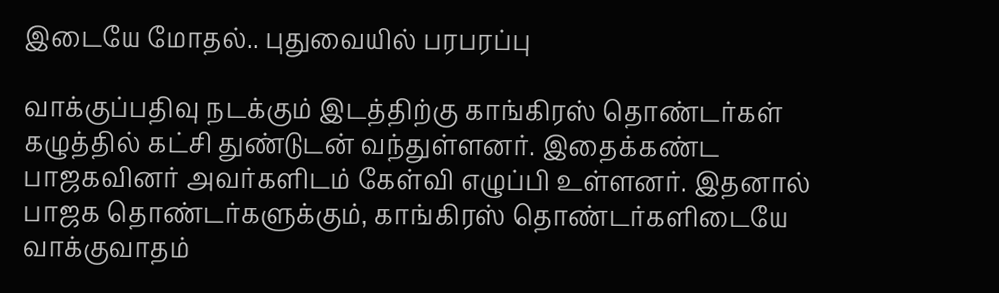இடையே மோதல்.. புதுவையில் பரபரப்பு

வாக்குப்பதிவு நடக்கும் இடத்திற்கு காங்கிரஸ் தொண்டர்கள் கழுத்தில் கட்சி துண்டுடன் வந்துள்ளனர். இதைக்கண்ட பாஜகவினர் அவர்களிடம் கேள்வி எழுப்பி உள்ளனர். இதனால் பாஜக தொண்டர்களுக்கும், காங்கிரஸ் தொண்டர்களிடையே வாக்குவாதம்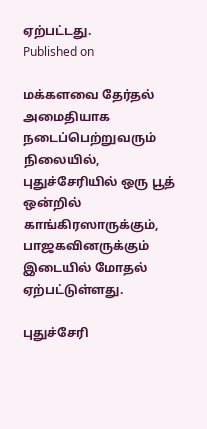ஏற்பட்டது.
Published on

மக்களவை தேர்தல் அமைதியாக நடைப்பெற்றுவரும் நிலையில், புதுச்சேரியில் ஒரு பூத் ஒன்றில் காங்கிரஸாருக்கும், பாஜகவினருக்கும் இடையில் மோதல் ஏற்பட்டுள்ளது.

புதுச்சேரி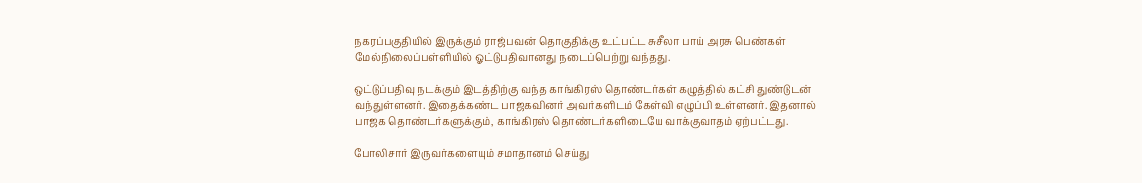நகரப்பகுதியில் இருக்கும் ராஜ்பவன் தொகுதிக்கு உட்பட்ட சுசீலா பாய் அரசு பெண்கள் மேல்நிலைப்பள்ளியில் ஓட்டுபதிவானது நடைப்பெற்று வந்தது.

ஒட்டுப்பதிவு நடக்கும் இடத்திற்கு வந்த காங்கிரஸ் தொண்டர்கள் கழுத்தில் கட்சி துண்டுடன் வந்துள்ளனர். இதைக்கண்ட பாஜகவினர் அவர்களிடம் கேள்வி எழுப்பி உள்ளனர். இதனால் பாஜக தொண்டர்களுக்கும், காங்கிரஸ் தொண்டர்களிடையே வாக்குவாதம் ஏற்பட்டது.

போலிசார் இருவர்களையும் சமாதானம் செய்து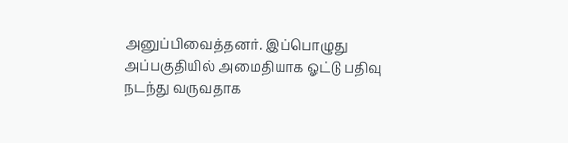அனுப்பிவைத்தனர். இப்பொழுது அப்பகுதியில் அமைதியாக ஓட்டு பதிவு நடந்து வருவதாக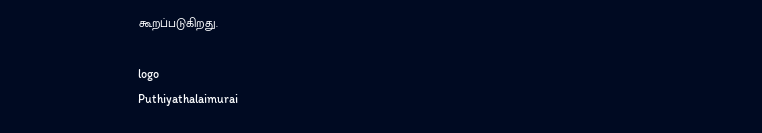கூறப்படுகிறது.

logo
Puthiyathalaimurai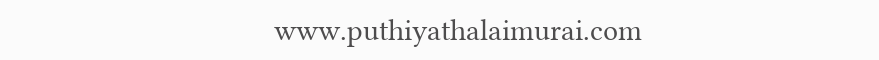www.puthiyathalaimurai.com